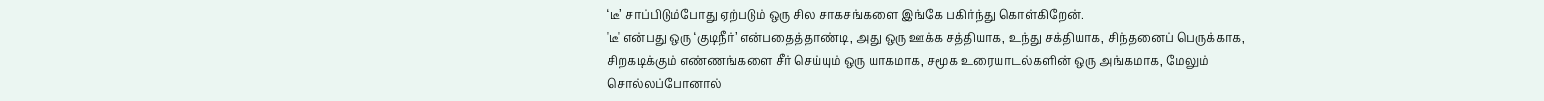‘டீ’ சாப்பிடும்போது ஏற்படும் ஒரு சில சாகசங்களை இங்கே பகிர்ந்து கொள்கிறேன்.
'டீ' என்பது ஒரு ‘குடிநீர்’ என்பதைத்தாண்டி, அது ஒரு ஊக்க சத்தியாக, உந்து சக்தியாக, சிந்தனைப் பெருக்காக, சிறகடிக்கும் எண்ணங்களை சீர் செய்யும் ஒரு யாகமாக, சமூக உரையாடல்களின் ஒரு அங்கமாக, மேலும் சொல்லப்போனால்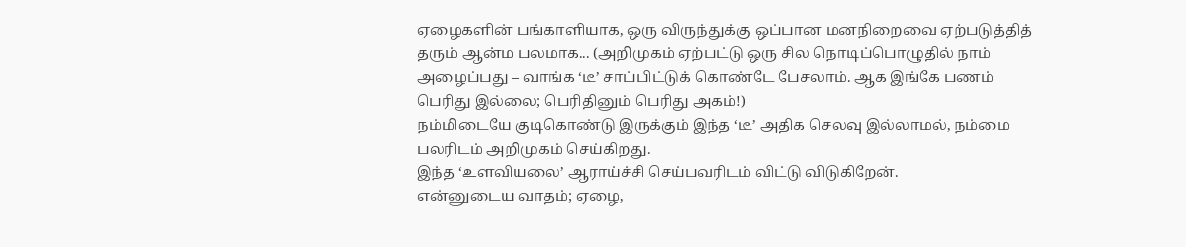ஏழைகளின் பங்காளியாக, ஒரு விருந்துக்கு ஒப்பான மனநிறைவை ஏற்படுத்தித் தரும் ஆன்ம பலமாக... (அறிமுகம் ஏற்பட்டு ஒரு சில நொடிப்பொழுதில் நாம் அழைப்பது – வாங்க ‘டீ’ சாப்பிட்டுக் கொண்டே பேசலாம். ஆக இங்கே பணம் பெரிது இல்லை; பெரிதினும் பெரிது அகம்!)
நம்மிடையே குடிகொண்டு இருக்கும் இந்த ‘டீ’ அதிக செலவு இல்லாமல், நம்மை பலரிடம் அறிமுகம் செய்கிறது.
இந்த ‘உளவியலை’ ஆராய்ச்சி செய்பவரிடம் விட்டு விடுகிறேன்.
என்னுடைய வாதம்; ஏழை,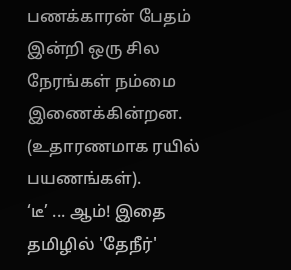பணக்காரன் பேதம் இன்றி ஒரு சில நேரங்கள் நம்மை இணைக்கின்றன. (உதாரணமாக ரயில் பயணங்கள்).
‘டீ’ ... ஆம்! இதை தமிழில் 'தேநீர்'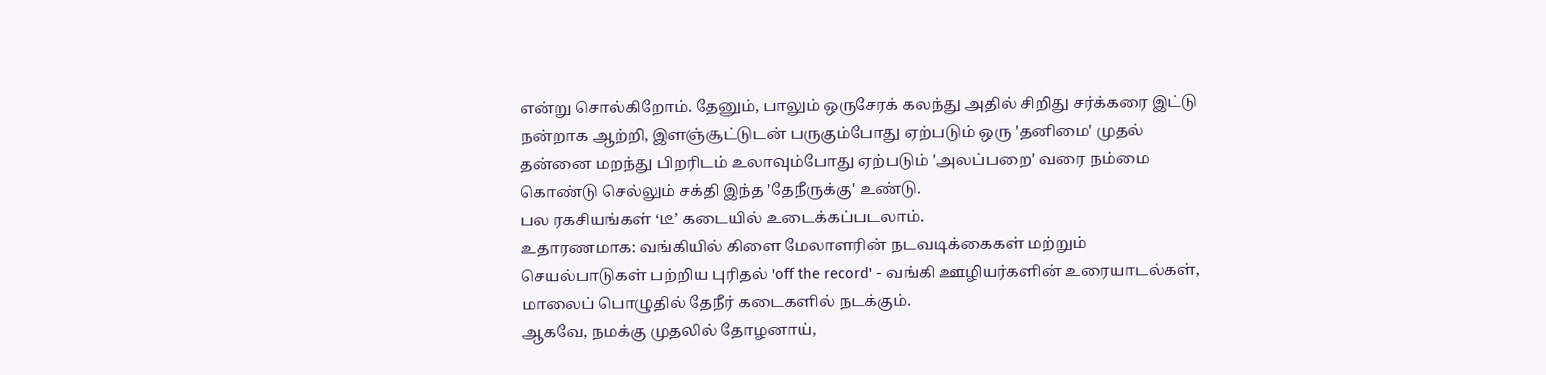என்று சொல்கிறோம். தேனும், பாலும் ஒருசேரக் கலந்து அதில் சிறிது சர்க்கரை இட்டு நன்றாக ஆற்றி, இளஞ்சூட்டுடன் பருகும்போது ஏற்படும் ஒரு 'தனிமை' முதல் தன்னை மறந்து பிறரிடம் உலாவும்போது ஏற்படும் 'அலப்பறை' வரை நம்மை கொண்டு செல்லும் சக்தி இந்த 'தேநீருக்கு' உண்டு.
பல ரகசியங்கள் ‘டீ’ கடையில் உடைக்கப்படலாம்.
உதாரணமாக: வங்கியில் கிளை மேலாளரின் நடவடிக்கைகள் மற்றும் செயல்பாடுகள் பற்றிய புரிதல் 'off the record' - வங்கி ஊழியர்களின் உரையாடல்கள், மாலைப் பொழுதில் தேநீர் கடைகளில் நடக்கும்.
ஆகவே, நமக்கு முதலில் தோழனாய்,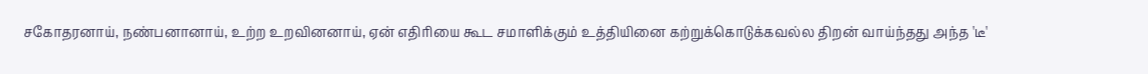சகோதரனாய், நண்பனானாய், உற்ற உறவினனாய், ஏன் எதிரியை கூட சமாளிக்கும் உத்தியினை கற்றுக்கொடுக்கவல்ல திறன் வாய்ந்தது அந்த 'டீ'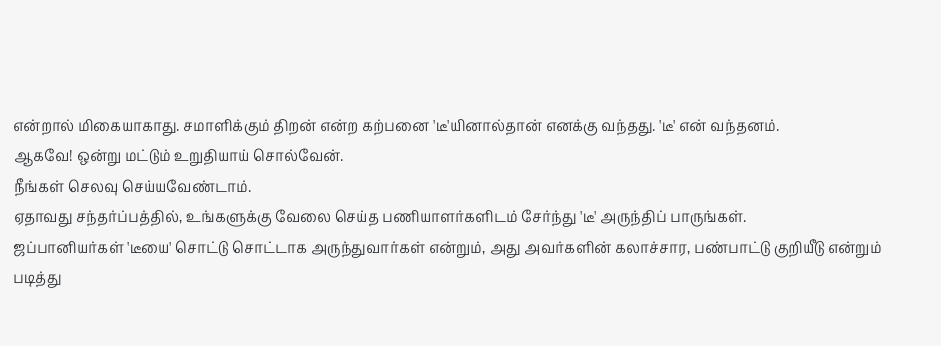என்றால் மிகையாகாது. சமாளிக்கும் திறன் என்ற கற்பனை 'டீ'யினால்தான் எனக்கு வந்தது. 'டீ' என் வந்தனம்.
ஆகவே! ஒன்று மட்டும் உறுதியாய் சொல்வேன்.
நீங்கள் செலவு செய்யவேண்டாம்.
ஏதாவது சந்தர்ப்பத்தில், உங்களுக்கு வேலை செய்த பணியாளர்களிடம் சேர்ந்து 'டீ' அருந்திப் பாருங்கள்.
ஜப்பானியர்கள் 'டீயை' சொட்டு சொட்டாக அருந்துவார்கள் என்றும், அது அவர்களின் கலாச்சார, பண்பாட்டு குறியீடு என்றும் படித்து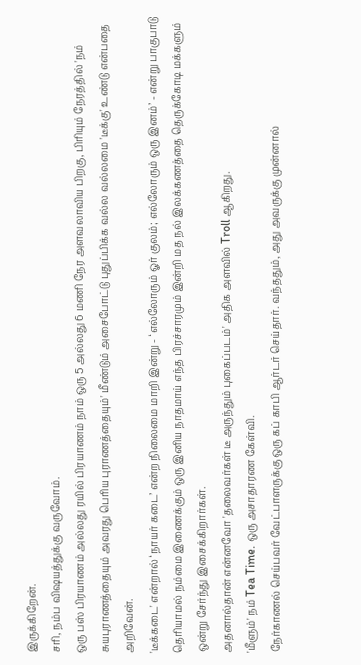இருக்கிறேன்.
சரி, நம்ப விஷயத்துக்கு வருவோம்.
ஒரு பஸ் பிரயாணம் அல்லது ரயில் பிரயாணம் நாம் ஒரு 5 அல்லது 6 மணி நேர அளவலாவிய பிறகு, பிரியும் நேரத்தில் 'நம் சுயபுராணத்தையும் அவரது பெரிய புராணத்தையும்' மீண்டும் அசைபோட்டு புதுப்பிக்க வல்ல வல்லமை 'டீக்கு' உண்டு என்பதை அறிவேன்.
'டீக்கடை' என்றால் ‘நாயர் கடை’ என்ற நிலைமை மாறி இன்று - ‘எல்லோரும் ஓர் குலம்; எல்லோரும் ஒரு இனம்’ - என்று பாகுபாடு தெரியாமல் நம்மை இணைக்கும் ஒரு இனிய நாதமாய் எந்த பிரச்சாரமும் இன்றி மத நல் இலக்கணத்தை தெருக்கோடி மக்களும் ஒன்று சேர்ந்து இசைக்கிறார்கள்.
அதனால்தான் என்னவோ 'தலைவர்கள் டீ அருந்தும் புகைப்படம்' அதிக அளவில் Troll ஆகிறது.
'மீளும்' நம் Tea Time. ஒரு அசாதாரண கேள்வி.
நேர்காணல் செய்பவர் வேட்பாளருக்கு ஒரு கப் காபி ஆர்டர் செய்தார். வந்ததும், அது அவருக்கு முன்னால்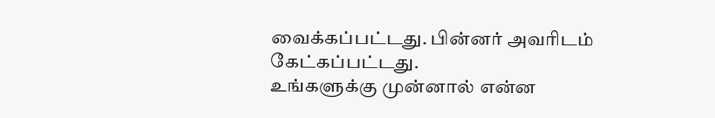வைக்கப்பட்டது. பின்னர் அவரிடம் கேட்கப்பட்டது.
உங்களுக்கு முன்னால் என்ன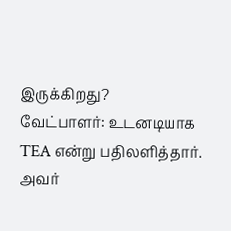இருக்கிறது?
வேட்பாளர்: உடனடியாக TEA என்று பதிலளித்தார். அவர்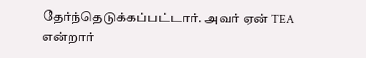தேர்ந்தெடுக்கப்பட்டார். அவர் ஏன் TEA என்றார்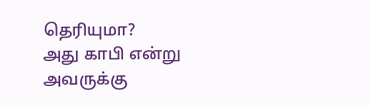தெரியுமா?
அது காபி என்று அவருக்கு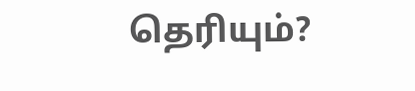தெரியும்?